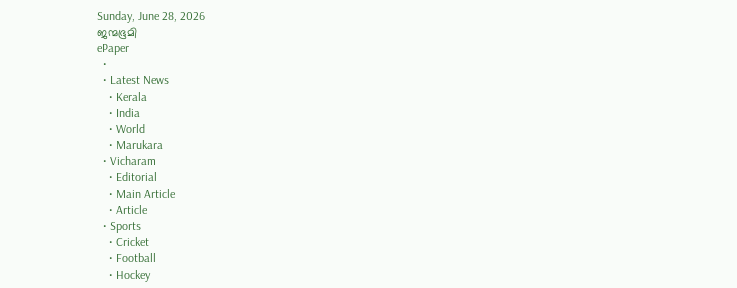Sunday, June 28, 2026
ജന്മഭൂമി
ePaper
  •
  • Latest News
    • Kerala
    • India
    • World
    • Marukara
  • Vicharam
    • Editorial
    • Main Article
    • Article
  • Sports
    • Cricket
    • Football
    • Hockey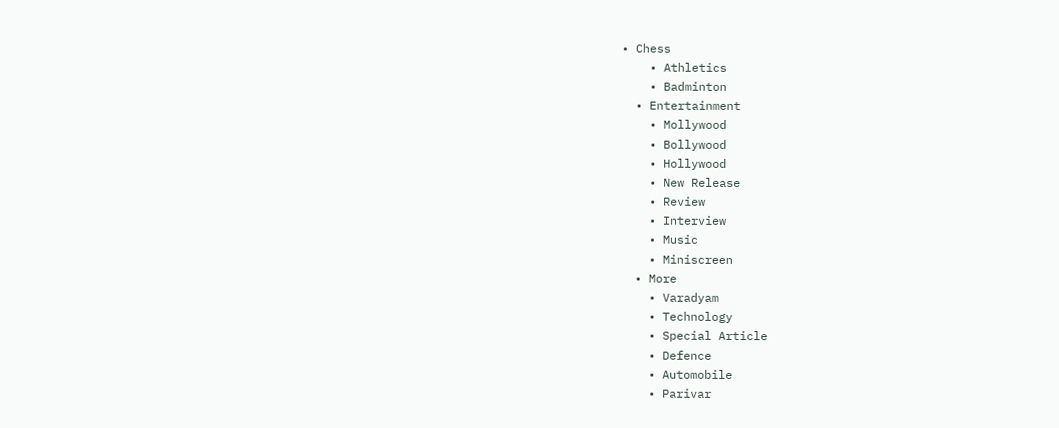• Chess
    • Athletics
    • Badminton
  • Entertainment
    • Mollywood
    • Bollywood
    • Hollywood
    • New Release
    • Review
    • Interview
    • Music
    • Miniscreen
  • More
    • Varadyam
    • Technology
    • Special Article
    • Defence
    • Automobile
    • Parivar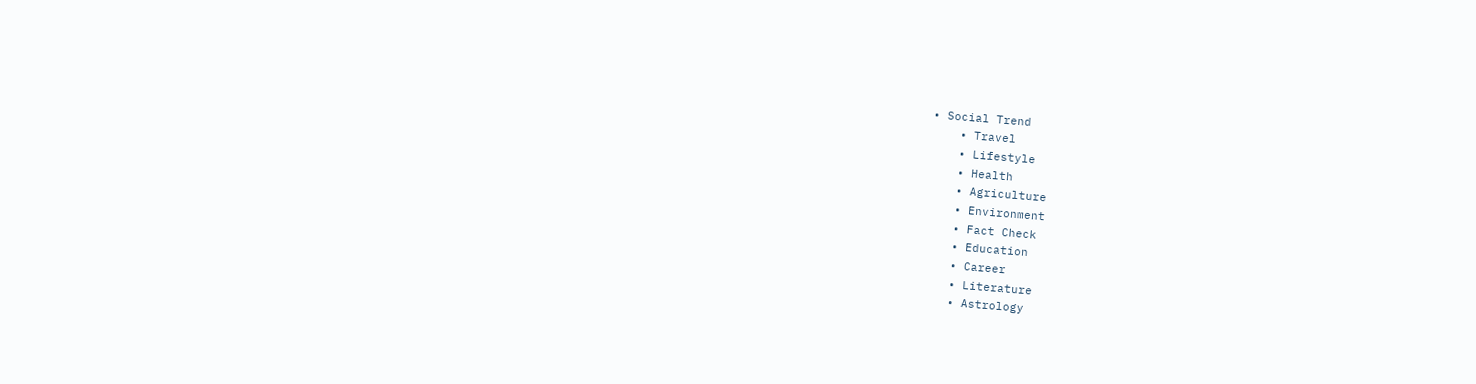• Social Trend
    • Travel
    • Lifestyle
    • Health
    • Agriculture
    • Environment
    • Fact Check
    • Education
    • Career
    • Literature
    • Astrology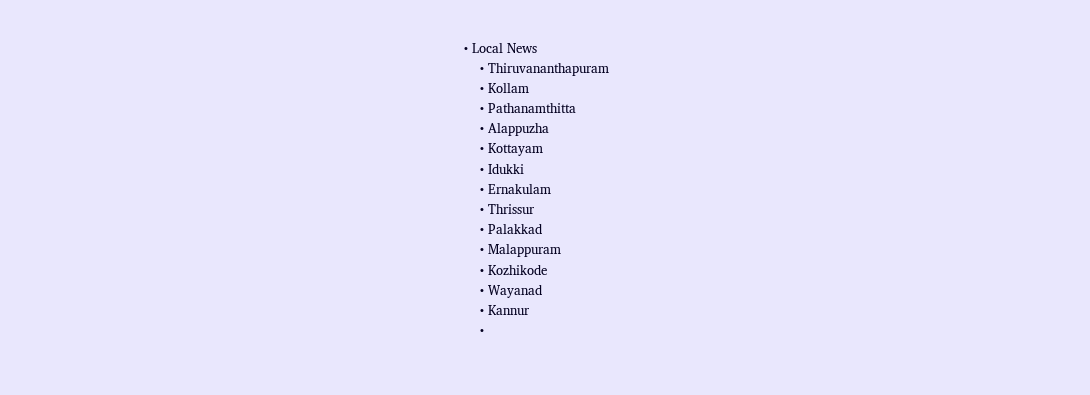• Local News
    • Thiruvananthapuram
    • Kollam
    • Pathanamthitta
    • Alappuzha
    • Kottayam
    • Idukki
    • Ernakulam
    • Thrissur
    • Palakkad
    • Malappuram
    • Kozhikode
    • Wayanad
    • Kannur
    •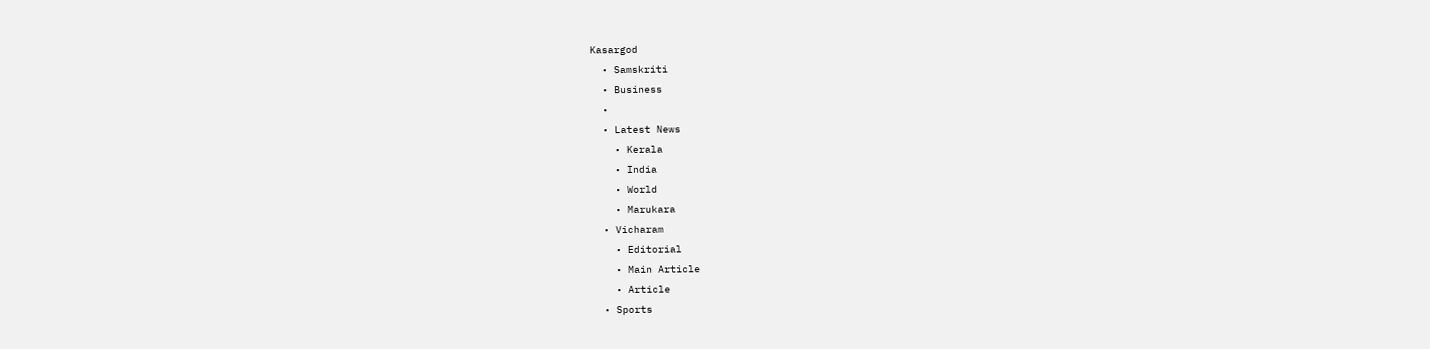Kasargod
  • Samskriti
  • Business
  •
  • Latest News
    • Kerala
    • India
    • World
    • Marukara
  • Vicharam
    • Editorial
    • Main Article
    • Article
  • Sports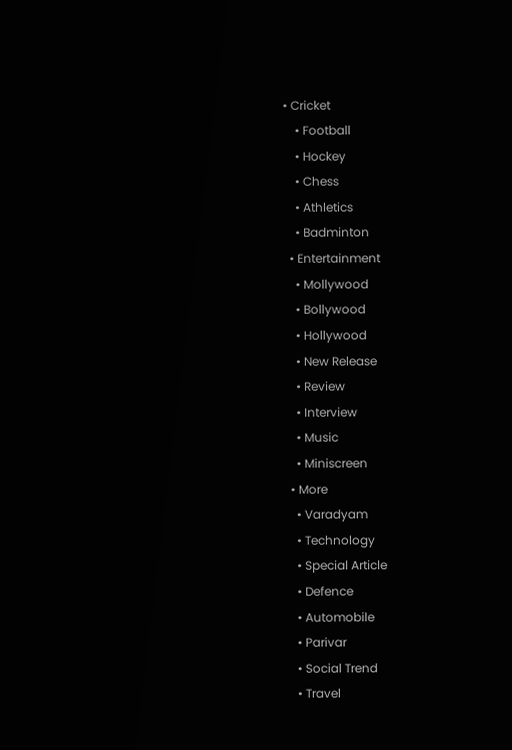• Cricket
    • Football
    • Hockey
    • Chess
    • Athletics
    • Badminton
  • Entertainment
    • Mollywood
    • Bollywood
    • Hollywood
    • New Release
    • Review
    • Interview
    • Music
    • Miniscreen
  • More
    • Varadyam
    • Technology
    • Special Article
    • Defence
    • Automobile
    • Parivar
    • Social Trend
    • Travel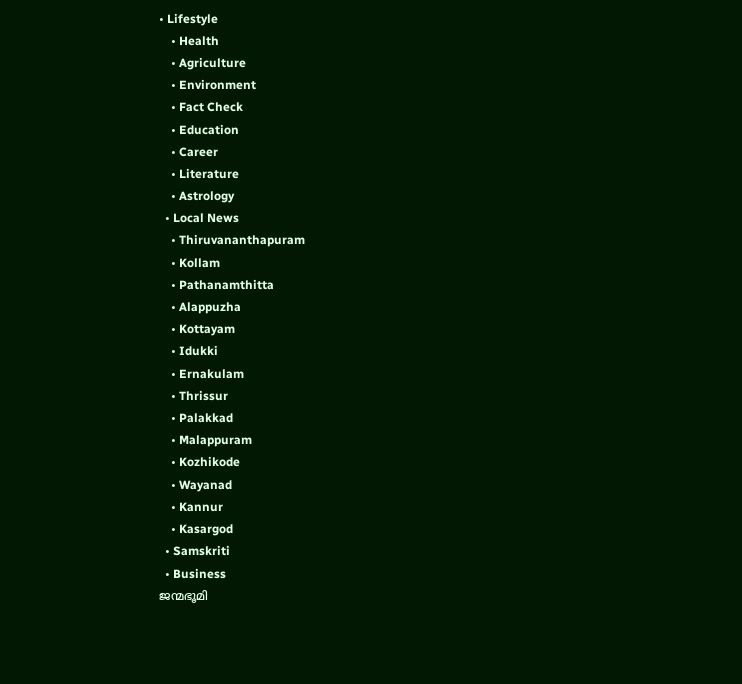• Lifestyle
    • Health
    • Agriculture
    • Environment
    • Fact Check
    • Education
    • Career
    • Literature
    • Astrology
  • Local News
    • Thiruvananthapuram
    • Kollam
    • Pathanamthitta
    • Alappuzha
    • Kottayam
    • Idukki
    • Ernakulam
    • Thrissur
    • Palakkad
    • Malappuram
    • Kozhikode
    • Wayanad
    • Kannur
    • Kasargod
  • Samskriti
  • Business
ജന്മഭൂമി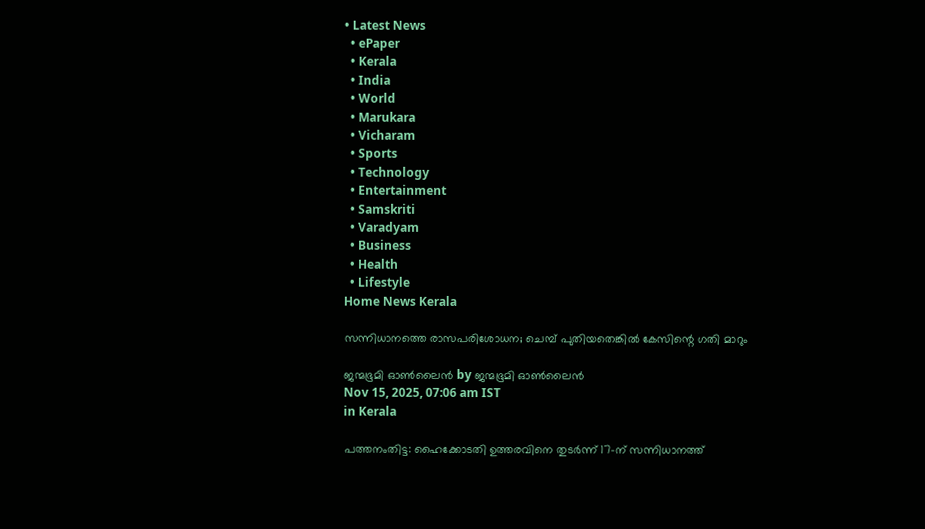• Latest News
  • ePaper
  • Kerala
  • India
  • World
  • Marukara
  • Vicharam
  • Sports
  • Technology
  • Entertainment
  • Samskriti
  • Varadyam
  • Business
  • Health
  • Lifestyle
Home News Kerala

സന്നിധാനത്തെ രാസപരിശോധന; ചെമ്പ് പുതിയതെങ്കില്‍ കേസിന്റെ ഗതി മാറും

ജന്മഭൂമി ഓണ്‍ലൈന്‍ by ജന്മഭൂമി ഓണ്‍ലൈന്‍
Nov 15, 2025, 07:06 am IST
in Kerala

പത്തനംതിട്ട: ഹൈക്കോടതി ഉത്തരവിനെ തുടര്‍ന്ന് 17-ന് സന്നിധാനത്ത്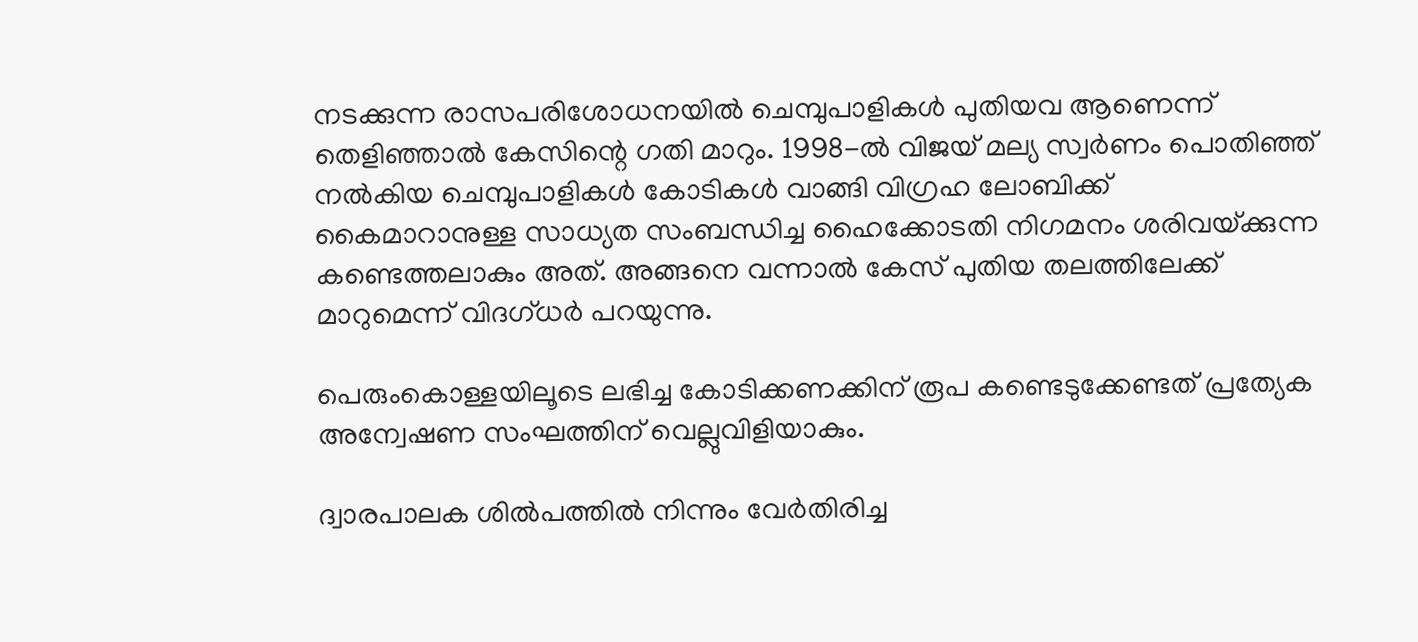നടക്കുന്ന രാസപരിശോധനയില്‍ ചെമ്പുപാളികള്‍ പുതിയവ ആണെന്ന് തെളിഞ്ഞാല്‍ കേസിന്റെ ഗതി മാറും. 1998-ല്‍ വിജയ് മല്യ സ്വര്‍ണം പൊതിഞ്ഞ് നല്‍കിയ ചെമ്പുപാളികള്‍ കോടികള്‍ വാങ്ങി വിഗ്രഹ ലോബിക്ക് കൈമാറാനുള്ള സാധ്യത സംബന്ധിച്ച ഹൈക്കോടതി നിഗമനം ശരിവയ്‌ക്കുന്ന കണ്ടെത്തലാകും അത്. അങ്ങനെ വന്നാല്‍ കേസ് പുതിയ തലത്തിലേക്ക് മാറുമെന്ന് വിദഗ്ധര്‍ പറയുന്നു.

പെരുംകൊള്ളയിലൂടെ ലഭിച്ച കോടിക്കണക്കിന് രൂപ കണ്ടെടുക്കേണ്ടത് പ്രത്യേക അന്വേഷണ സംഘത്തിന് വെല്ലുവിളിയാകും.

ദ്വാരപാലക ശില്‍പത്തില്‍ നിന്നും വേര്‍തിരിച്ച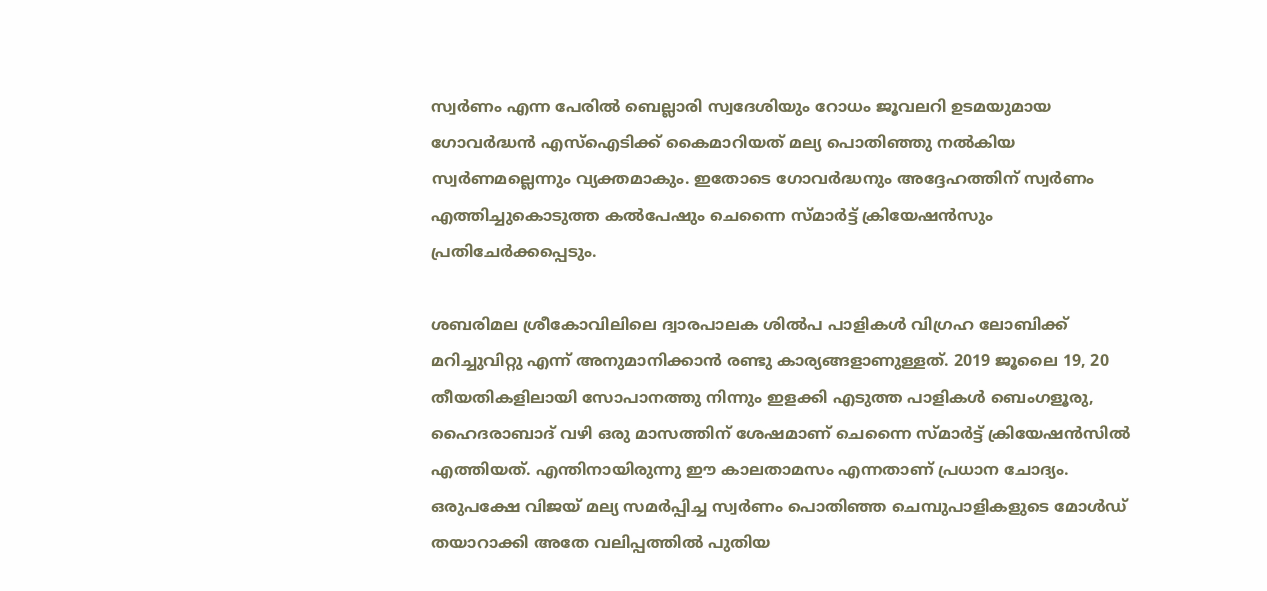സ്വര്‍ണം എന്ന പേരില്‍ ബെല്ലാരി സ്വദേശിയും റോധം ജൂവലറി ഉടമയുമായ ഗോവര്‍ദ്ധന്‍ എസ്‌ഐടിക്ക് കൈമാറിയത് മല്യ പൊതിഞ്ഞു നല്‍കിയ സ്വര്‍ണമല്ലെന്നും വ്യക്തമാകും. ഇതോടെ ഗോവര്‍ദ്ധനും അദ്ദേഹത്തിന് സ്വര്‍ണം എത്തിച്ചുകൊടുത്ത കല്‍പേഷും ചെന്നൈ സ്മാര്‍ട്ട് ക്രിയേഷന്‍സും പ്രതിചേര്‍ക്കപ്പെടും.

ശബരിമല ശ്രീകോവിലിലെ ദ്വാരപാലക ശില്‍പ പാളികള്‍ വിഗ്രഹ ലോബിക്ക് മറിച്ചുവിറ്റു എന്ന് അനുമാനിക്കാന്‍ രണ്ടു കാര്യങ്ങളാണുള്ളത്. 2019 ജൂലൈ 19, 20 തീയതികളിലായി സോപാനത്തു നിന്നും ഇളക്കി എടുത്ത പാളികള്‍ ബെംഗളൂരു, ഹൈദരാബാദ് വഴി ഒരു മാസത്തിന് ശേഷമാണ് ചെന്നൈ സ്മാര്‍ട്ട് ക്രിയേഷന്‍സില്‍ എത്തിയത്. എന്തിനായിരുന്നു ഈ കാലതാമസം എന്നതാണ് പ്രധാന ചോദ്യം. ഒരുപക്ഷേ വിജയ് മല്യ സമര്‍പ്പിച്ച സ്വര്‍ണം പൊതിഞ്ഞ ചെമ്പുപാളികളുടെ മോള്‍ഡ് തയാറാക്കി അതേ വലിപ്പത്തില്‍ പുതിയ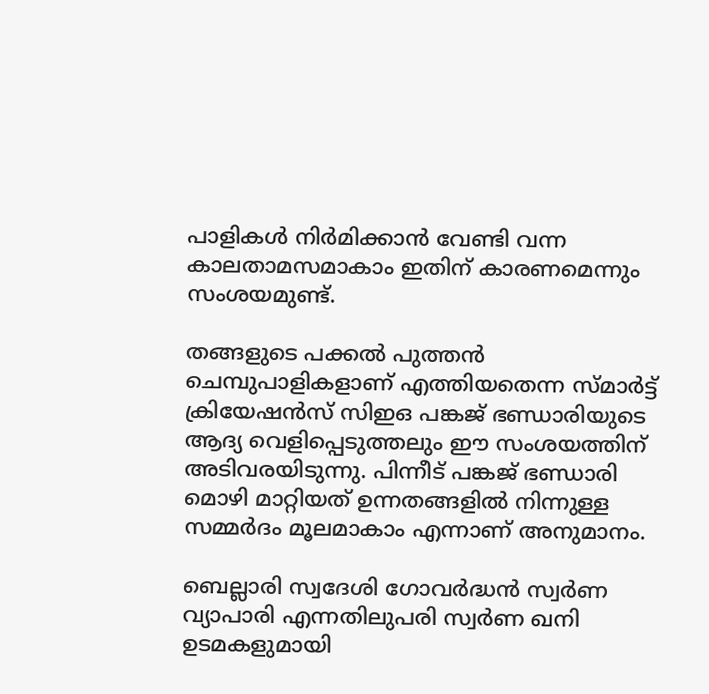പാളികള്‍ നിര്‍മിക്കാന്‍ വേണ്ടി വന്ന കാലതാമസമാകാം ഇതിന് കാരണമെന്നും സംശയമുണ്ട്.

തങ്ങളുടെ പക്കല്‍ പുത്തന്‍ ചെമ്പുപാളികളാണ് എത്തിയതെന്ന സ്മാര്‍ട്ട് ക്രിയേഷന്‍സ് സിഇഒ പങ്കജ് ഭണ്ഡാരിയുടെ ആദ്യ വെളിപ്പെടുത്തലും ഈ സംശയത്തിന് അടിവരയിടുന്നു. പിന്നീട് പങ്കജ് ഭണ്ഡാരി മൊഴി മാറ്റിയത് ഉന്നതങ്ങളില്‍ നിന്നുള്ള സമ്മര്‍ദം മൂലമാകാം എന്നാണ് അനുമാനം.

ബെല്ലാരി സ്വദേശി ഗോവര്‍ദ്ധന്‍ സ്വര്‍ണ വ്യാപാരി എന്നതിലുപരി സ്വര്‍ണ ഖനി ഉടമകളുമായി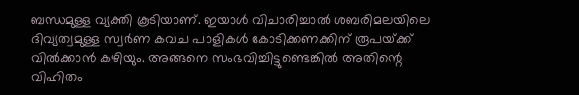ബന്ധമുള്ള വ്യക്തി കൂടിയാണ്. ഇയാള്‍ വിചാരിച്ചാല്‍ ശബരിമലയിലെ ദിവ്യത്വമുള്ള സ്വര്‍ണ കവച പാളികള്‍ കോടിക്കണക്കിന് രൂപയ്‌ക്ക് വില്‍ക്കാന്‍ കഴിയും. അങ്ങനെ സംഭവിച്ചിട്ടുണ്ടെങ്കില്‍ അതിന്റെ വിഹിതം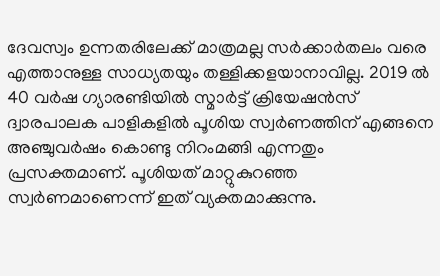ദേവസ്വം ഉന്നതരിലേക്ക് മാത്രമല്ല സര്‍ക്കാര്‍തലം വരെ എത്താനുള്ള സാധ്യതയും തള്ളിക്കളയാനാവില്ല. 2019 ല്‍ 40 വര്‍ഷ ഗ്യാരണ്ടിയില്‍ സ്മാര്‍ട്ട് ക്രിയേഷന്‍സ് ദ്വാരപാലക പാളികളില്‍ പൂശിയ സ്വര്‍ണത്തിന് എങ്ങനെ അഞ്ചുവര്‍ഷം കൊണ്ടു നിറംമങ്ങി എന്നതും പ്രസക്തമാണ്. പൂശിയത് മാറ്റുകുറഞ്ഞ സ്വര്‍ണമാണെന്ന് ഇത് വ്യക്തമാക്കുന്നു.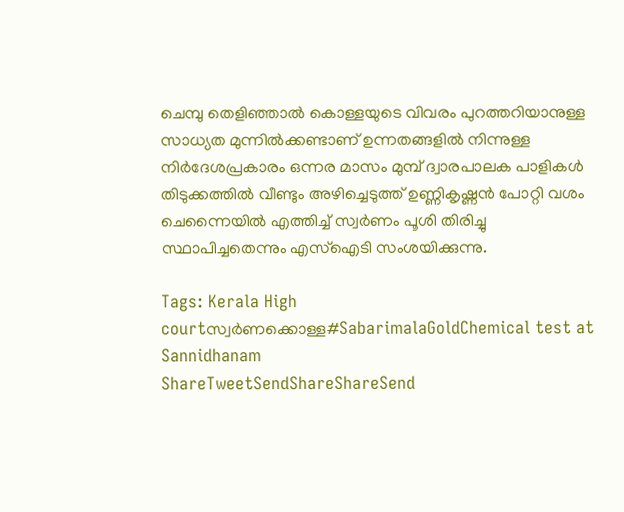ചെമ്പു തെളിഞ്ഞാല്‍ കൊള്ളയുടെ വിവരം പുറത്തറിയാനുള്ള സാധ്യത മുന്നില്‍ക്കണ്ടാണ് ഉന്നതങ്ങളില്‍ നിന്നുള്ള നിര്‍ദേശപ്രകാരം ഒന്നര മാസം മുമ്പ് ദ്വാരപാലക പാളികള്‍ തിടുക്കത്തില്‍ വീണ്ടും അഴിച്ചെടുത്ത് ഉണ്ണികൃഷ്ണന്‍ പോറ്റി വശം ചെന്നൈയില്‍ എത്തിച്ച് സ്വര്‍ണം പൂശി തിരിച്ചു സ്ഥാപിച്ചതെന്നും എസ്‌ഐടി സംശയിക്കുന്നു.

Tags: Kerala High courtസ്വര്‍ണക്കൊള്ള#SabarimalaGoldChemical test at Sannidhanam
ShareTweetSendShareShareSend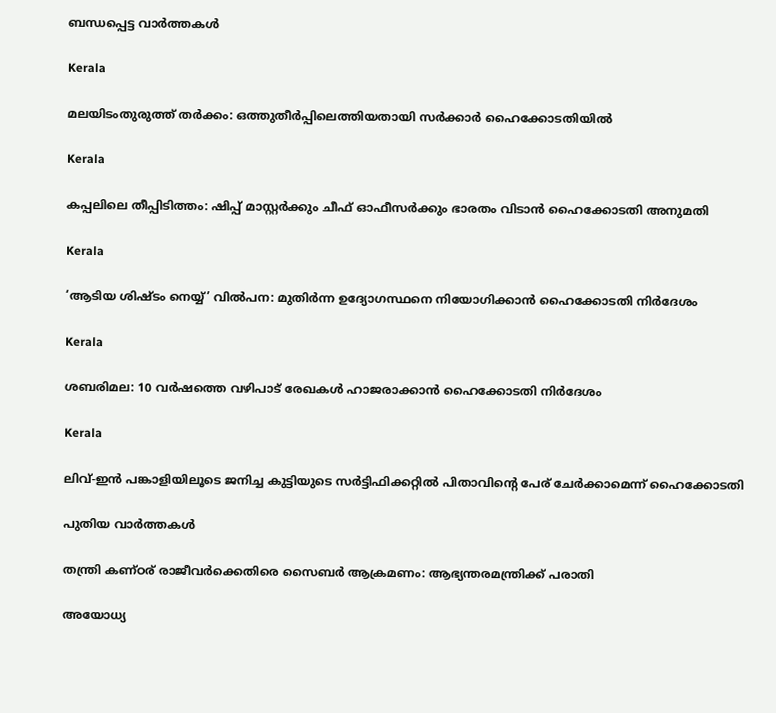ബന്ധപ്പെട്ട വാര്‍ത്തകള്‍

Kerala

മലയിടംതുരുത്ത് തര്‍ക്കം: ഒത്തുതീര്‍പ്പിലെത്തിയതായി സര്‍ക്കാര്‍ ഹൈക്കോടതിയില്‍

Kerala

കപ്പലിലെ തീപ്പിടിത്തം: ഷിപ്പ് മാസ്റ്റര്‍ക്കും ചീഫ് ഓഫീസര്‍ക്കും ഭാരതം വിടാന്‍ ഹൈക്കോടതി അനുമതി

Kerala

‘ആടിയ ശിഷ്ടം നെയ്യ്’ വില്‍പന: മുതിര്‍ന്ന ഉദ്യോഗസ്ഥനെ നിയോഗിക്കാന്‍ ഹൈക്കോടതി നിര്‍ദേശം

Kerala

ശബരിമല: 10 വര്‍ഷത്തെ വഴിപാട് രേഖകള്‍ ഹാജരാക്കാന്‍ ഹൈക്കോടതി നിര്‍ദേശം

Kerala

ലിവ്-ഇൻ പങ്കാളിയിലൂടെ ജനിച്ച കുട്ടിയുടെ സർട്ടിഫിക്കറ്റിൽ പിതാവിന്റെ പേര് ചേർക്കാമെന്ന് ഹൈക്കോടതി

പുതിയ വാര്‍ത്തകള്‍

തന്ത്രി കണ്ഠര് രാജീവര്‍ക്കെതിരെ സൈബര്‍ ആക്രമണം: ആഭ്യന്തരമന്ത്രിക്ക് പരാതി

അയോധ്യ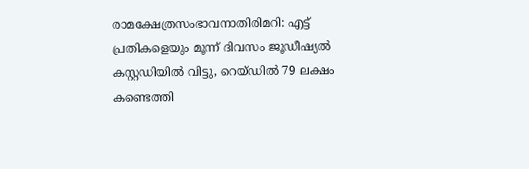രാമക്ഷേത്രസംഭാവനാതിരിമറി: എട്ട് പ്രതികളെയും മൂന്ന് ദിവസം ജൂഡീഷ്യല്‍ കസ്റ്റഡിയില്‍ വിട്ടു, റെയ്ഡില്‍ 79 ലക്ഷം കണ്ടെത്തി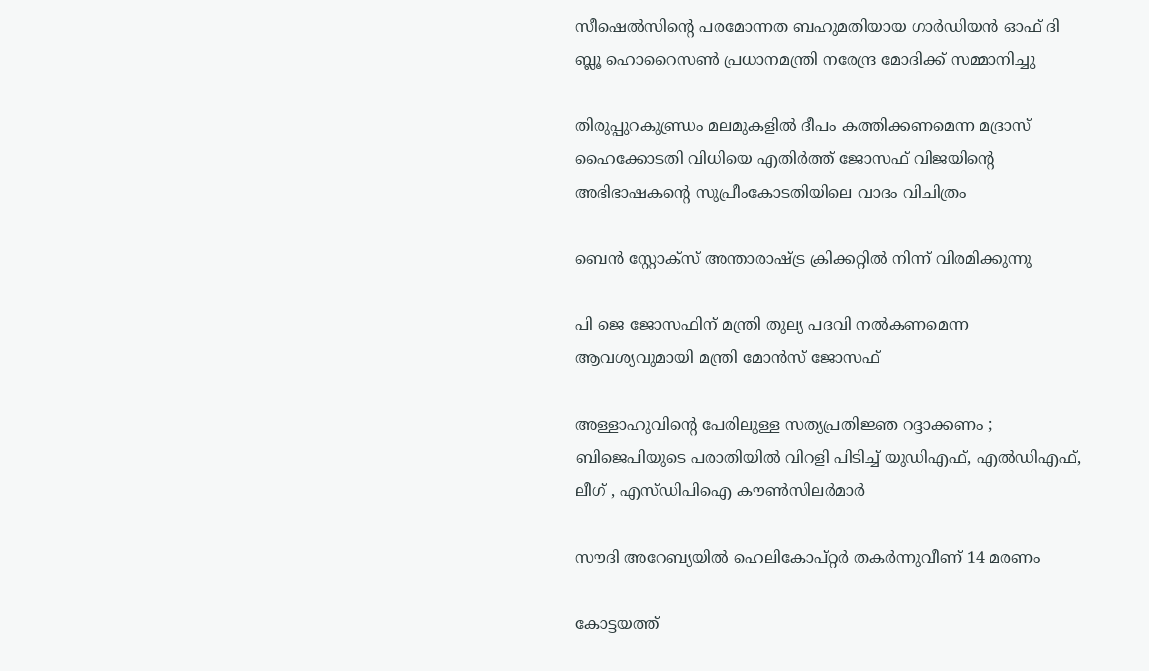സീഷെല്‍സിന്റെ പരമോന്നത ബഹുമതിയായ ഗാര്‍ഡിയന്‍ ഓഫ് ദി ബ്ലൂ ഹൊറൈസണ്‍ പ്രധാനമന്ത്രി നരേന്ദ്ര മോദിക്ക് സമ്മാനിച്ചു

തിരുപ്പുറകുണ്ഡ്രം മലമുകളില്‍ ദീപം കത്തിക്കണമെന്ന മദ്രാസ് ഹൈക്കോടതി വിധിയെ എതിര്‍ത്ത് ജോസഫ് വിജയിന്റെ അഭിഭാഷകന്റെ സുപ്രീംകോടതിയിലെ വാദം വിചിത്രം

ബെന്‍ സ്റ്റോക്സ് അന്താരാഷ്‌ട്ര ക്രിക്കറ്റില്‍ നിന്ന് വിരമിക്കുന്നു

പി ജെ ജോസഫിന് മന്ത്രി തുല്യ പദവി നല്‍കണമെന്ന ആവശ്യവുമായി മന്ത്രി മോന്‍സ് ജോസഫ്

അള്ളാഹുവിന്റെ പേരിലുള്ള സത്യപ്രതിജ്ഞ റദ്ദാക്കണം ; ബിജെപിയുടെ പരാതിയിൽ വിറളി പിടിച്ച് യുഡിഎഫ്, എൽഡിഎഫ്, ലീഗ് , എസ്ഡിപിഐ കൗൺസിലർമാർ

സൗദി അറേബ്യയില്‍ ഹെലികോപ്റ്റര്‍ തകര്‍ന്നുവീണ് 14 മരണം

കോട്ടയത്ത്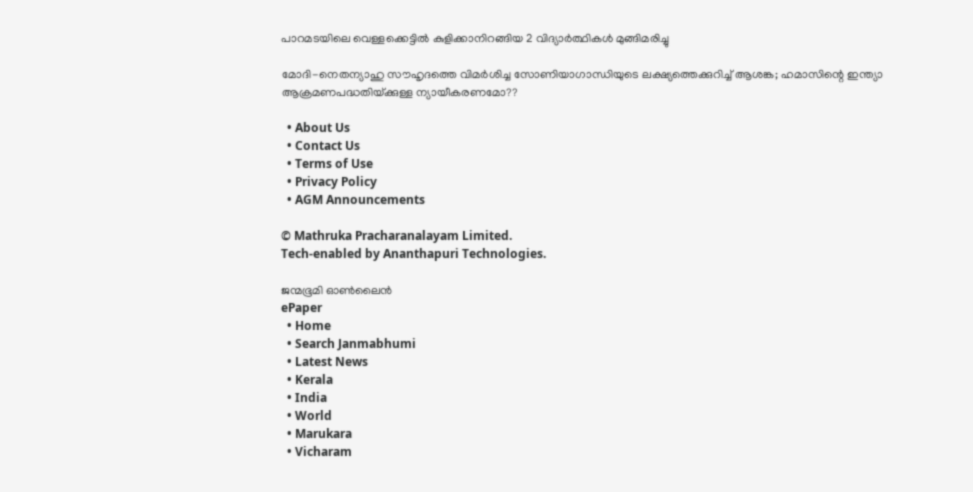പാറമടയിലെ വെള്ളക്കെട്ടില്‍ കുളിക്കാനിറങ്ങിയ 2 വിദ്യാര്‍ത്ഥികള്‍ മുങ്ങിമരിച്ചു

മോദി-നെതന്യാഹു സൗഹൃദത്തെ വിമര്‍ശിച്ച സോണിയാഗാന്ധിയുടെ ലക്ഷ്യത്തെക്കുറിച്ച് ആശങ്ക; ഹമാസിന്റെ ഇന്ത്യാ ആക്രമണപദ്ധതിയ്‌ക്കുള്ള ന്യായീകരണമോ??

  • About Us
  • Contact Us
  • Terms of Use
  • Privacy Policy
  • AGM Announcements

© Mathruka Pracharanalayam Limited.
Tech-enabled by Ananthapuri Technologies.

ജന്മഭൂമി ഓണ്‍ലൈന്‍
ePaper
  • Home
  • Search Janmabhumi
  • Latest News
  • Kerala
  • India
  • World
  • Marukara
  • Vicharam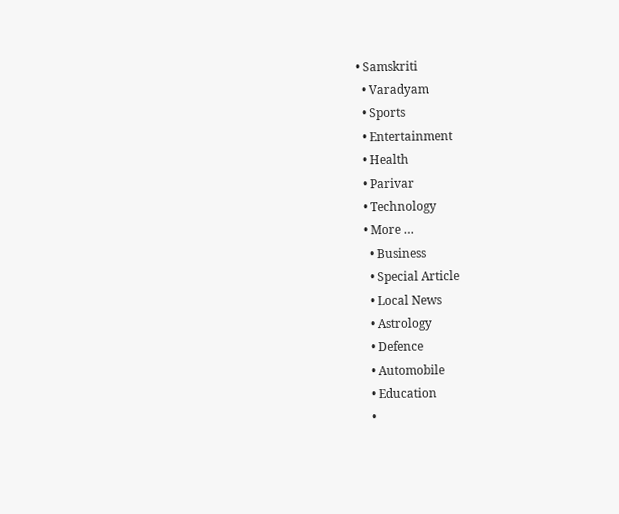• Samskriti
  • Varadyam
  • Sports
  • Entertainment
  • Health
  • Parivar
  • Technology
  • More …
    • Business
    • Special Article
    • Local News
    • Astrology
    • Defence
    • Automobile
    • Education
    •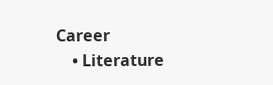Career
    • Literature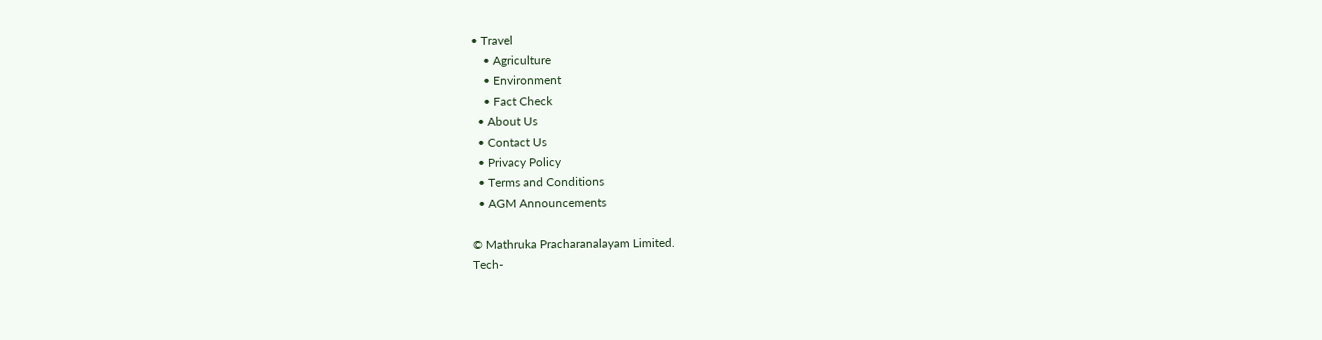• Travel
    • Agriculture
    • Environment
    • Fact Check
  • About Us
  • Contact Us
  • Privacy Policy
  • Terms and Conditions
  • AGM Announcements

© Mathruka Pracharanalayam Limited.
Tech-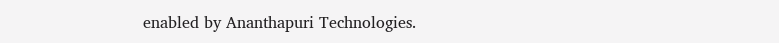enabled by Ananthapuri Technologies.